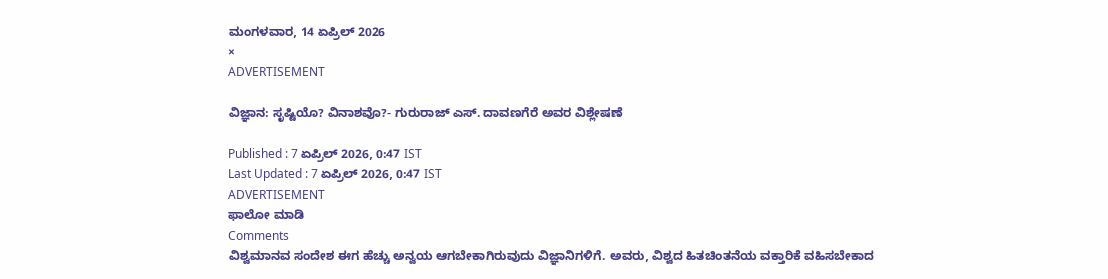ಮಂಗಳವಾರ, 14 ಏಪ್ರಿಲ್ 2026
×
ADVERTISEMENT

ವಿಜ್ಞಾನ: ಸೃಷ್ಟಿಯೊ? ವಿನಾಶವೊ?- ಗುರುರಾಜ್ ಎಸ್. ದಾವಣಗೆರೆ ಅವರ ವಿಶ್ಲೇಷಣೆ

Published : 7 ಏಪ್ರಿಲ್ 2026, 0:47 IST
Last Updated : 7 ಏಪ್ರಿಲ್ 2026, 0:47 IST
ADVERTISEMENT
ಫಾಲೋ ಮಾಡಿ
Comments
ವಿಶ್ವಮಾನವ ಸಂದೇಶ ಈಗ ಹೆಚ್ಚು ಅನ್ವಯ ಆಗಬೇಕಾಗಿರುವುದು ವಿಜ್ಞಾನಿಗಳಿಗೆ. ಅವರು, ವಿಶ್ವದ ಹಿತಚಿಂತನೆಯ ವಕ್ತಾರಿಕೆ ವಹಿಸಬೇಕಾದ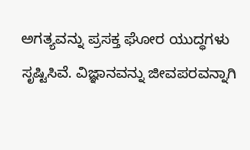ಅಗತ್ಯವನ್ನು ಪ್ರಸಕ್ತ ಘೋರ ಯುದ್ಧಗಳು ಸೃಷ್ಟಿಸಿವೆ. ವಿಜ್ಞಾನವನ್ನು ಜೀವಪರವನ್ನಾಗಿ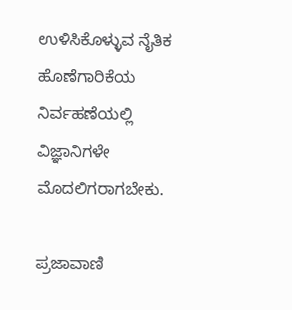ಉಳಿಸಿಕೊಳ್ಳುವ ನೈತಿಕ ಹೊಣೆಗಾರಿಕೆಯ ನಿರ್ವಹಣೆಯಲ್ಲಿ ವಿಜ್ಞಾನಿಗಳೇ ಮೊದಲಿಗರಾಗಬೇಕು.

ಪ್ರಜಾವಾಣಿ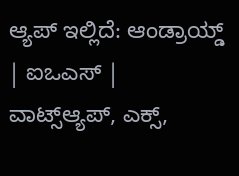ಆ್ಯಪ್ ಇಲ್ಲಿದೆ: ಆಂಡ್ರಾಯ್ಡ್ | ಐಒಎಸ್ | ವಾಟ್ಸ್ಆ್ಯಪ್, ಎಕ್ಸ್,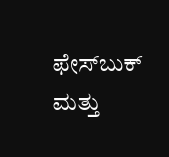ಫೇಸ್‌ಬುಕ್ ಮತ್ತು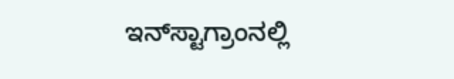ಇನ್‌ಸ್ಟಾಗ್ರಾಂನಲ್ಲಿ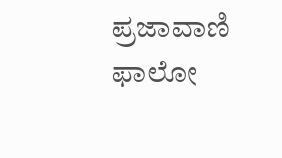ಪ್ರಜಾವಾಣಿ ಫಾಲೋ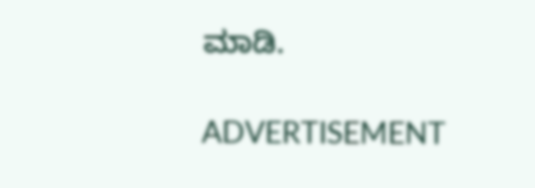ಮಾಡಿ.

ADVERTISEMENT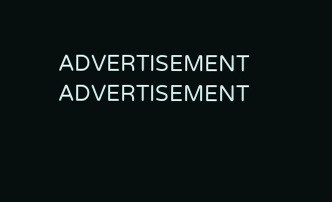ADVERTISEMENT
ADVERTISEMENT